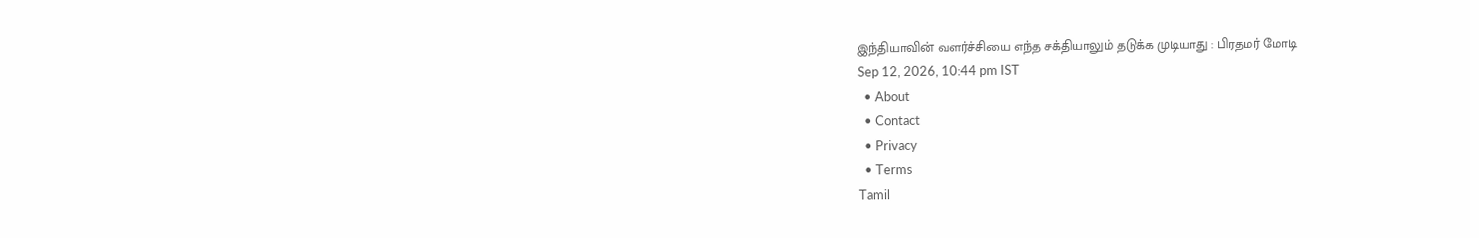இந்தியாவின் வளர்ச்சியை எந்த சக்தியாலும் தடுக்க முடியாது : பிரதமர் மோடி
Sep 12, 2026, 10:44 pm IST
  • About
  • Contact
  • Privacy
  • Terms
Tamil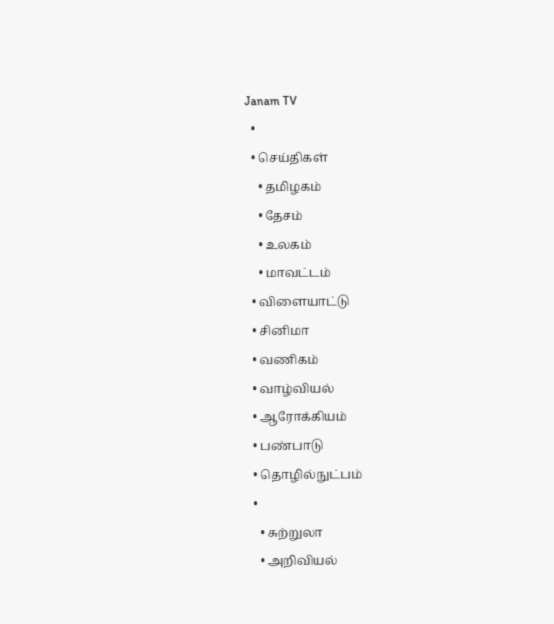Janam TV
  •
  • செய்திகள்
    • தமிழகம்
    • தேசம்
    • உலகம்
    • மாவட்டம்
  • விளையாட்டு
  • சினிமா
  • வணிகம்
  • வாழ்வியல்
  • ஆரோக்கியம்
  • பண்பாடு
  • தொழில்நுட்பம்
  •
    • சுற்றுலா
    • அறிவியல்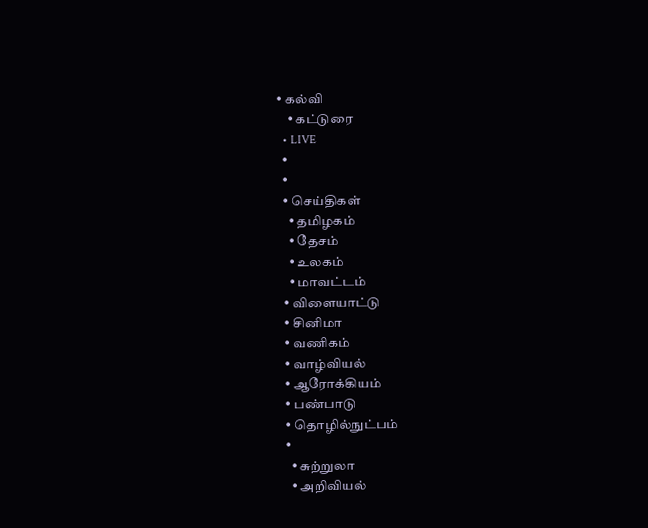• கல்வி
    • கட்டுரை
  • LIVE
  •
  •
  • செய்திகள்
    • தமிழகம்
    • தேசம்
    • உலகம்
    • மாவட்டம்
  • விளையாட்டு
  • சினிமா
  • வணிகம்
  • வாழ்வியல்
  • ஆரோக்கியம்
  • பண்பாடு
  • தொழில்நுட்பம்
  •
    • சுற்றுலா
    • அறிவியல்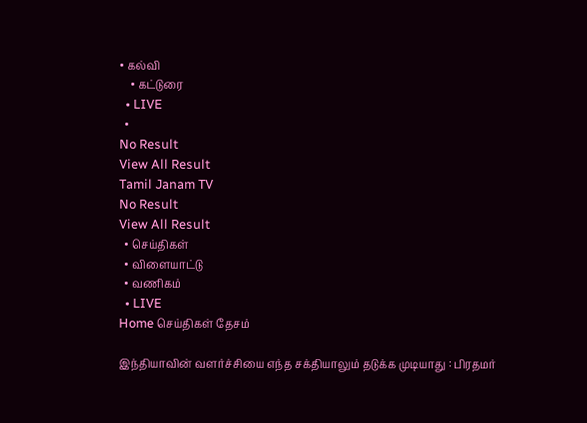• கல்வி
    • கட்டுரை
  • LIVE
  •
No Result
View All Result
Tamil Janam TV
No Result
View All Result
  • செய்திகள்
  • விளையாட்டு
  • வணிகம்
  • LIVE
Home செய்திகள் தேசம்

இந்தியாவின் வளர்ச்சியை எந்த சக்தியாலும் தடுக்க முடியாது : பிரதமர்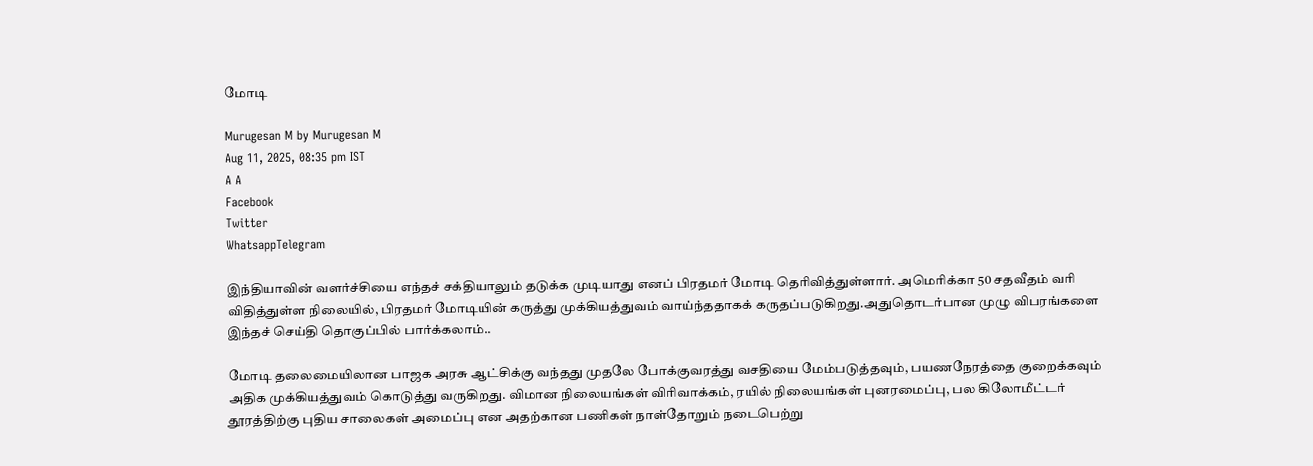மோடி

Murugesan M by Murugesan M
Aug 11, 2025, 08:35 pm IST
A A
Facebook
Twitter
WhatsappTelegram

இந்தியாவின் வளர்ச்சியை எந்தச் சக்தியாலும் தடுக்க முடியாது எனப் பிரதமர் மோடி தெரிவித்துள்ளார். அமெரிக்கா 50 சதவீதம் வரி விதித்துள்ள நிலையில், பிரதமர் மோடியின் கருத்து முக்கியத்துவம் வாய்ந்ததாகக் கருதப்படுகிறது.அதுதொடர்பான முழு விபரங்களை இந்தச் செய்தி தொகுப்பில் பார்க்கலாம்..

மோடி தலைமையிலான பாஜக அரசு ஆட்சிக்கு வந்தது முதலே போக்குவரத்து வசதியை மேம்படுத்தவும், பயணநேரத்தை குறைக்கவும் அதிக முக்கியத்துவம் கொடுத்து வருகிறது. விமான நிலையங்கள் விரிவாக்கம், ரயில் நிலையங்கள் புனரமைப்பு, பல கிலோமீட்டர் தூரத்திற்கு புதிய சாலைகள் அமைப்பு என அதற்கான பணிகள் நாள்தோறும் நடைபெற்று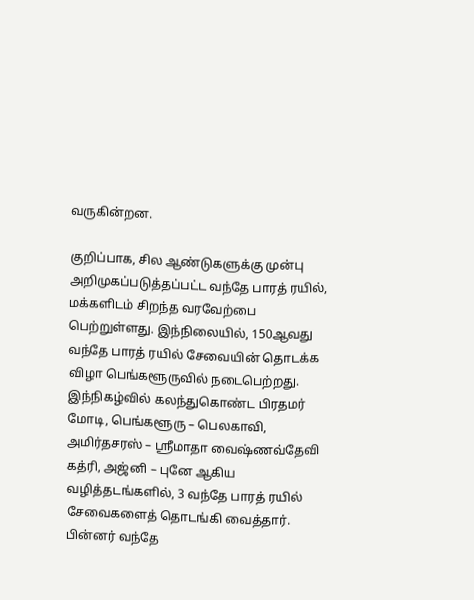வருகின்றன.

குறிப்பாக, சில ஆண்டுகளுக்கு முன்பு அறிமுகப்படுத்தப்பட்ட வந்தே பாரத் ரயில், மக்களிடம் சிறந்த வரவேற்பை பெற்றுள்ளது. இந்நிலையில், 150ஆவது வந்தே பாரத் ரயில் சேவையின் தொடக்க விழா பெங்களூருவில் நடைபெற்றது. இந்நிகழ்வில் கலந்துகொண்ட பிரதமர் மோடி, பெங்களூரு – பெலகாவி, அமிர்தசரஸ் – ஸ்ரீமாதா வைஷ்ணவ்தேவி கத்ரி, அஜ்னி – புனே ஆகிய வழித்தடங்களில், 3 வந்தே பாரத் ரயில் சேவைகளைத் தொடங்கி வைத்தார். பின்னர் வந்தே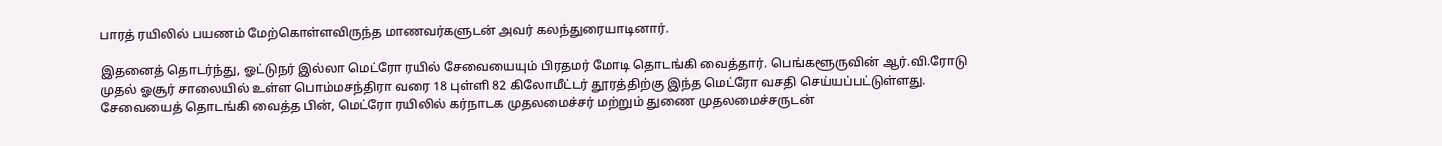பாரத் ரயிலில் பயணம் மேற்கொள்ளவிருந்த மாணவர்களுடன் அவர் கலந்துரையாடினார்.

இதனைத் தொடர்ந்து, ஓட்டுநர் இல்லா மெட்ரோ ரயில் சேவையையும் பிரதமர் மோடி தொடங்கி வைத்தார். பெங்களூருவின் ஆர்.வி.ரோடு முதல் ஓசூர் சாலையில் உள்ள பொம்மசந்திரா வரை 18 புள்ளி 82 கிலோமீட்டர் தூரத்திற்கு இந்த மெட்ரோ வசதி செய்யப்பட்டுள்ளது. சேவையைத் தொடங்கி வைத்த பின், மெட்ரோ ரயிலில் கர்நாடக முதலமைச்சர் மற்றும் துணை முதலமைச்சருடன்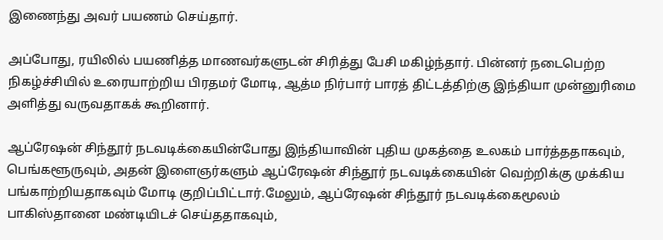இணைந்து அவர் பயணம் செய்தார்.

அப்போது, ரயிலில் பயணித்த மாணவர்களுடன் சிரித்து பேசி மகிழ்ந்தார். பின்னர் நடைபெற்ற நிகழ்ச்சியில் உரையாற்றிய பிரதமர் மோடி, ஆத்ம நிர்பார் பாரத் திட்டத்திற்கு இந்தியா முன்னுரிமை அளித்து வருவதாகக் கூறினார்.

ஆப்ரேஷன் சிந்தூர் நடவடிக்கையின்போது இந்தியாவின் புதிய முகத்தை உலகம் பார்த்ததாகவும், பெங்களூருவும், அதன் இளைஞர்களும் ஆப்ரேஷன் சிந்தூர் நடவடிக்கையின் வெற்றிக்கு முக்கிய பங்காற்றியதாகவும் மோடி குறிப்பிட்டார்.மேலும், ஆப்ரேஷன் சிந்தூர் நடவடிக்கைமூலம் பாகிஸ்தானை மண்டியிடச் செய்ததாகவும்,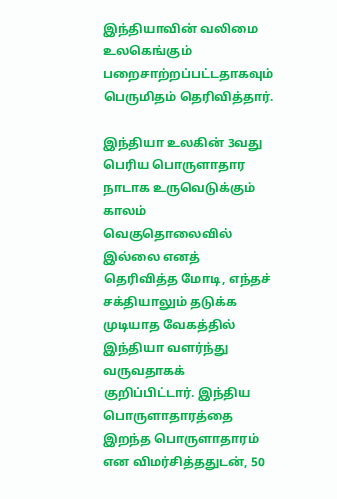இந்தியாவின் வலிமை உலகெங்கும் பறைசாற்றப்பட்டதாகவும் பெருமிதம் தெரிவித்தார்.

இந்தியா உலகின் 3வது பெரிய பொருளாதார நாடாக உருவெடுக்கும் காலம் வெகுதொலைவில் இல்லை எனத் தெரிவித்த மோடி, எந்தச் சக்தியாலும் தடுக்க முடியாத வேகத்தில் இந்தியா வளர்ந்து வருவதாகக் குறிப்பிட்டார். இந்திய பொருளாதாரத்தை இறந்த பொருளாதாரம் என விமர்சித்ததுடன், 50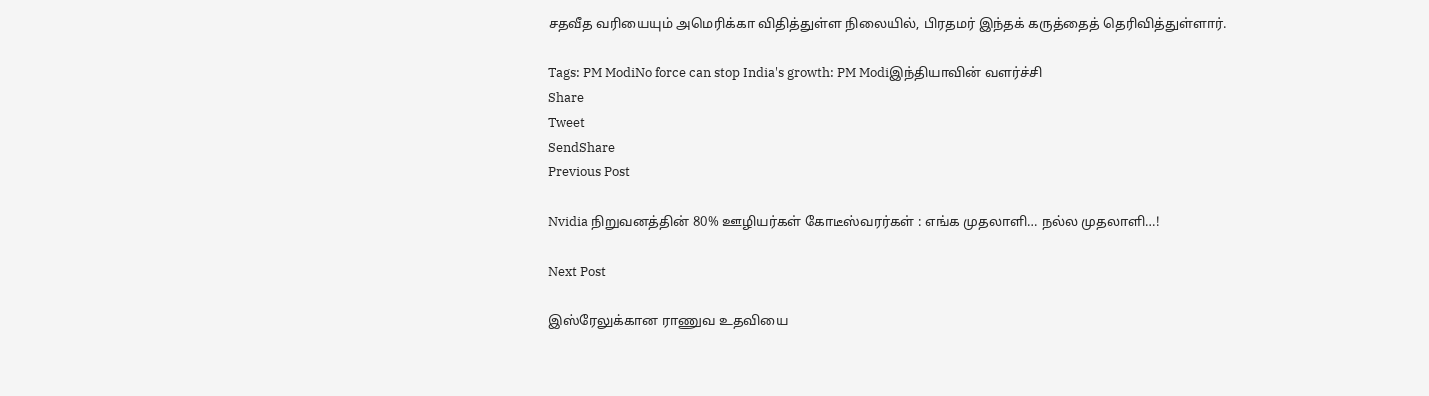சதவீத வரியையும் அமெரிக்கா விதித்துள்ள நிலையில், பிரதமர் இந்தக் கருத்தைத் தெரிவித்துள்ளார்.

Tags: PM ModiNo force can stop India's growth: PM Modiஇந்தியாவின் வளர்ச்சி
Share
Tweet
SendShare
Previous Post

Nvidia நிறுவனத்தின் 80% ஊழியர்கள் கோடீஸ்வரர்கள் : எங்க முதலாளி… நல்ல முதலாளி…!

Next Post

இஸ்ரேலுக்கான ராணுவ உதவியை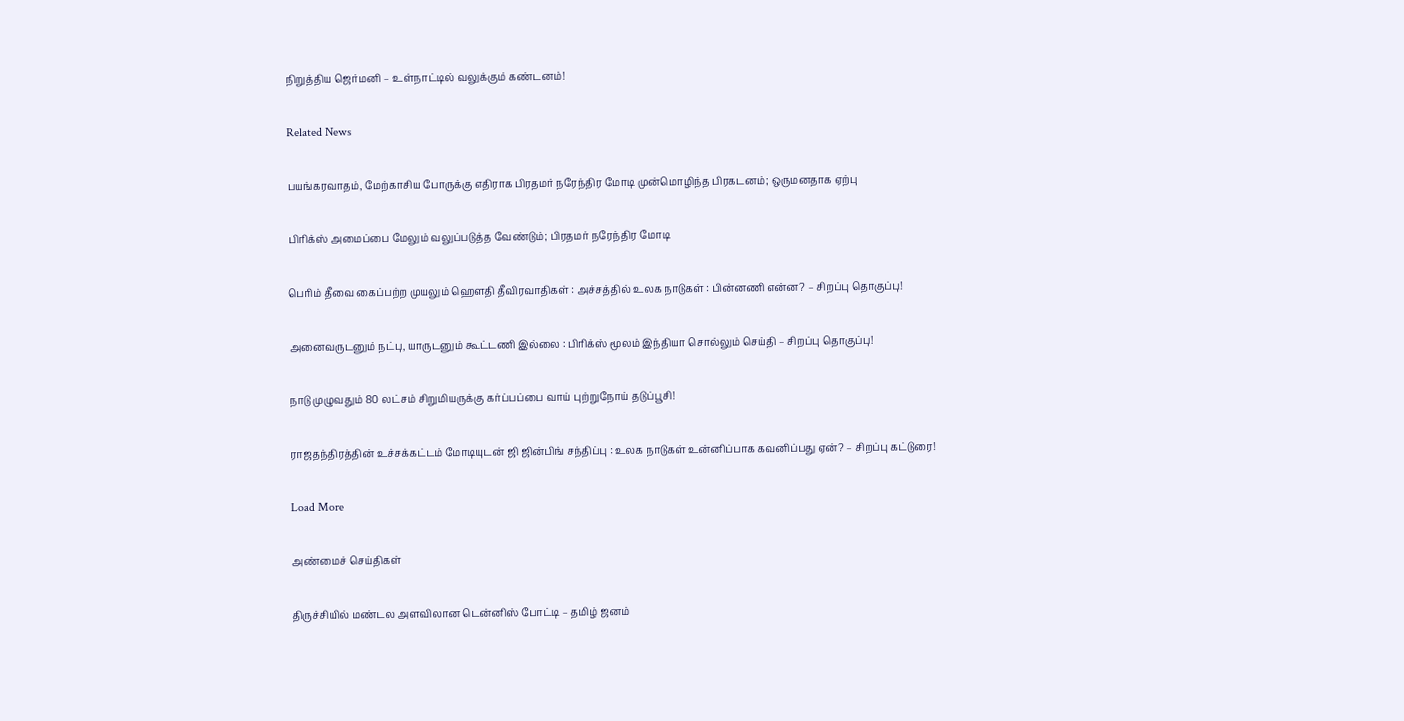நிறுத்திய ஜெர்மனி – உள்நாட்டில் வலுக்கும் கண்டனம்!

Related News

பயங்கரவாதம், மேற்காசிய போருக்கு எதிராக பிரதமர் நரேந்திர மோடி முன்மொழிந்த பிரகடனம்; ஒருமனதாக ஏற்பு

பிரிக்ஸ் அமைப்பை மேலும் வலுப்படுத்த வேண்டும்; பிரதமர் நரேந்திர மோடி

பெரிம் தீவை கைப்பற்ற முயலும் ஹெளதி தீவிரவாதிகள் : அச்சத்தில் உலக நாடுகள் : பின்னணி என்ன? – சிறப்பு தொகுப்பு!

அனைவருடனும் நட்பு, யாருடனும் கூட்டணி இல்லை : பிரிக்ஸ் மூலம் இந்தியா சொல்லும் செய்தி – சிறப்பு தொகுப்பு!

நாடு முழுவதும் 80 லட்சம் சிறுமியருக்கு கர்ப்பப்பை வாய் புற்றுநோய் தடுப்பூசி!

ராஜதந்திரத்தின் உச்சக்கட்டம் மோடியுடன் ஜி ஜின்பிங் சந்திப்பு : உலக நாடுகள் உன்னிப்பாக கவனிப்பது ஏன்? – சிறப்பு கட்டுரை!

Load More

அண்மைச் செய்திகள்

திருச்சியில் மண்டல அளவிலான டென்னிஸ் போட்டி – தமிழ் ஜனம்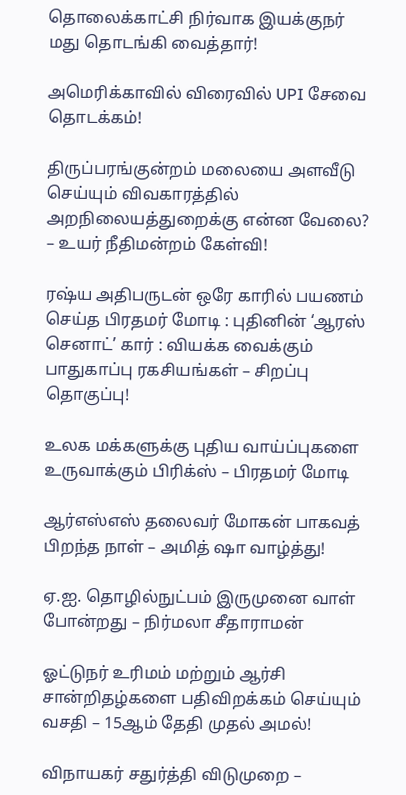தொலைக்காட்சி நிர்வாக இயக்குநர் மது தொடங்கி வைத்தார்!

அமெரிக்காவில் விரைவில் UPI சேவை தொடக்கம்!

திருப்பரங்குன்றம் மலையை அளவீடு செய்யும் விவகாரத்தில் அறநிலையத்துறைக்கு என்ன வேலை? – உயர் நீதிமன்றம் கேள்வி!

ரஷ்ய அதிபருடன் ஒரே காரில் பயணம் செய்த பிரதமர் மோடி : புதினின் ‘ஆரஸ் செனாட்’ கார் : வியக்க வைக்கும் பாதுகாப்பு ரகசியங்கள் – சிறப்பு தொகுப்பு!

உலக மக்களுக்கு புதிய வாய்ப்புகளை உருவாக்கும் பிரிக்ஸ் – பிரதமர் மோடி

ஆர்எஸ்எஸ் தலைவர் மோகன் பாகவத் பிறந்த நாள் – அமித் ஷா வாழ்த்து!

ஏ.ஐ. தொழில்நுட்பம் இருமுனை வாள் போன்றது – நிர்மலா சீதாராமன்

ஓட்டுநர் உரிமம் மற்றும் ஆர்சி சான்றிதழ்களை பதிவிறக்கம் செய்யும் வசதி – 15ஆம் தேதி முதல் அமல்!

விநாயகர் சதுர்த்தி விடுமுறை –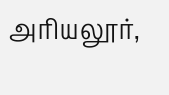அரியலூர்,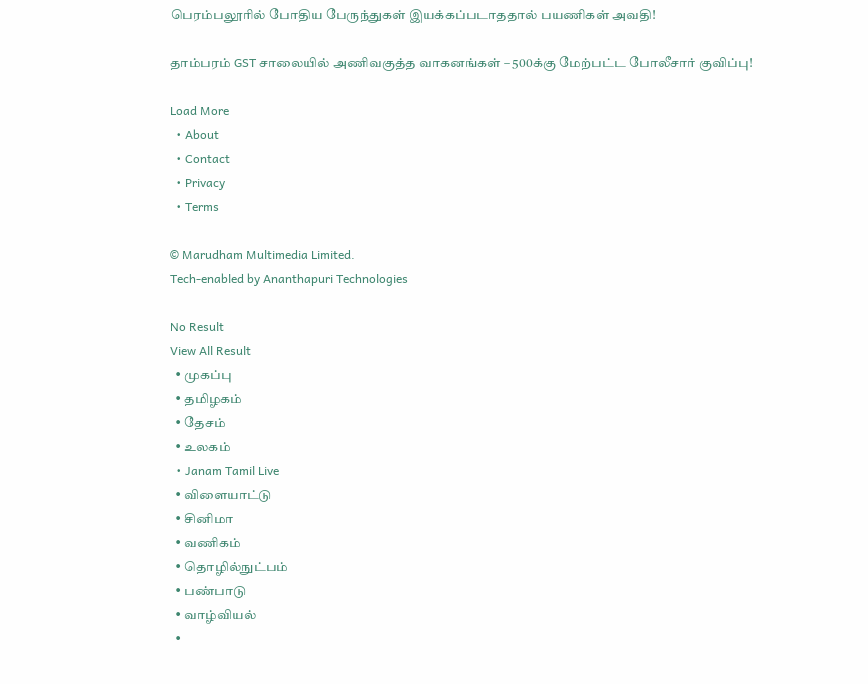பெரம்பலூரில் போதிய பேருந்துகள் இயக்கப்படாததால் பயணிகள் அவதி!

தாம்பரம் GST சாலையில் அணிவகுத்த வாகனங்கள் – 500க்கு மேற்பட்ட போலீசார் குவிப்பு!

Load More
  • About
  • Contact
  • Privacy
  • Terms

© Marudham Multimedia Limited.
Tech-enabled by Ananthapuri Technologies

No Result
View All Result
  • முகப்பு
  • தமிழகம்
  • தேசம்
  • உலகம்
  • Janam Tamil Live
  • விளையாட்டு
  • சினிமா
  • வணிகம்
  • தொழில்நுட்பம்
  • பண்பாடு
  • வாழ்வியல்
  •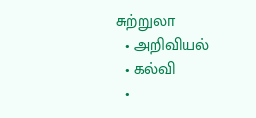சுற்றுலா
  • அறிவியல்
  • கல்வி
  •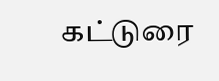கட்டுரை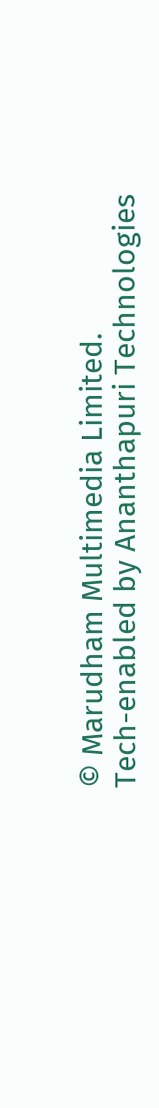© Marudham Multimedia Limited.
Tech-enabled by Ananthapuri Technologies